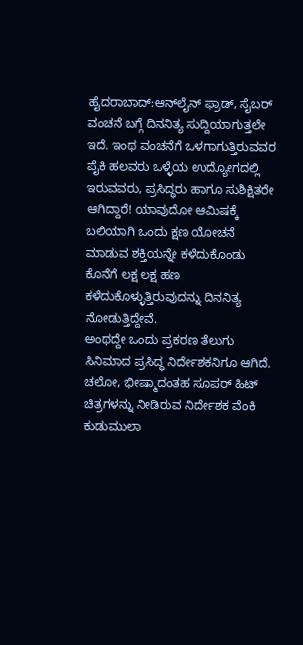ಹೈದರಾಬಾದ್:ಆನ್‌ಲೈನ್‌ ಫ್ರಾಡ್‌, ಸೈಬರ್‌ ವಂಚನೆ ಬಗ್ಗೆ ದಿನನಿತ್ಯ ಸುದ್ದಿಯಾಗುತ್ತಲೇ ಇದೆ. ಇಂಥ ವಂಚನೆಗೆ ಒಳಗಾಗುತ್ತಿರುವವರ ಪೈಕಿ ಹಲವರು ಒಳ್ಳೆಯ ಉದ್ಯೋಗದಲ್ಲಿ ಇರುವವರು, ಪ್ರಸಿದ್ಧರು ಹಾಗೂ ಸುಶಿಕ್ಷಿತರೇ ಆಗಿದ್ದಾರೆ! ಯಾವುದೋ ಆಮಿಷಕ್ಕೆ ಬಲಿಯಾಗಿ ಒಂದು ಕ್ಷಣ ಯೋಚನೆ ಮಾಡುವ ಶಕ್ತಿಯನ್ನೇ ಕಳೆದುಕೊಂಡು ಕೊನೆಗೆ ಲಕ್ಷ ಲಕ್ಷ ಹಣ ಕಳೆದುಕೊಳ್ಳುತ್ತಿರುವುದನ್ನು ದಿನನಿತ್ಯ ನೋಡುತ್ತಿದ್ದೇವೆ.
ಅಂಥದ್ದೇ ಒಂದು ಪ್ರಕರಣ ತೆಲುಗು ಸಿನಿಮಾದ ಪ್ರಸಿದ್ಧ ನಿರ್ದೇಶಕನಿಗೂ ಆಗಿದೆ. ಚಲೋ, ಭೀಷ್ಮಾದಂತಹ ಸೂಪರ್ ಹಿಟ್ ಚಿತ್ರಗಳನ್ನು ನೀಡಿರುವ ನಿರ್ದೇಶಕ ವೆಂಕಿ ಕುಡುಮುಲಾ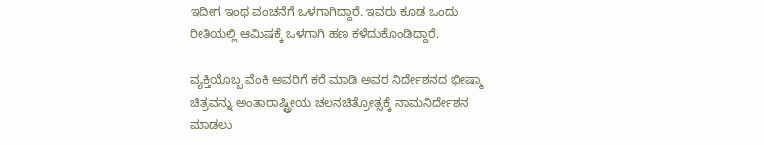ಇದೀಗ ಇಂಥ ವಂಚನೆಗೆ ಒಳಗಾಗಿದ್ದಾರೆ. ಇವರು ಕೂಡ ಒಂದು ರೀತಿಯಲ್ಲಿ ಆಮಿಷಕ್ಕೆ ಒಳಗಾಗಿ ಹಣ ಕಳೆದುಕೊಂಡಿದ್ದಾರೆ.

ವ್ಯಕ್ತಿಯೊಬ್ಬ ವೆಂಕಿ ಅವರಿಗೆ ಕರೆ ಮಾಡಿ ಅವರ ನಿರ್ದೇಶನದ ಭೀಷ್ಮಾ ಚಿತ್ರವನ್ನು ಅಂತಾರಾಷ್ಟ್ರೀಯ ಚಲನಚಿತ್ರೋತ್ಸಕ್ಕೆ ನಾಮನಿರ್ದೇಶನ ಮಾಡಲು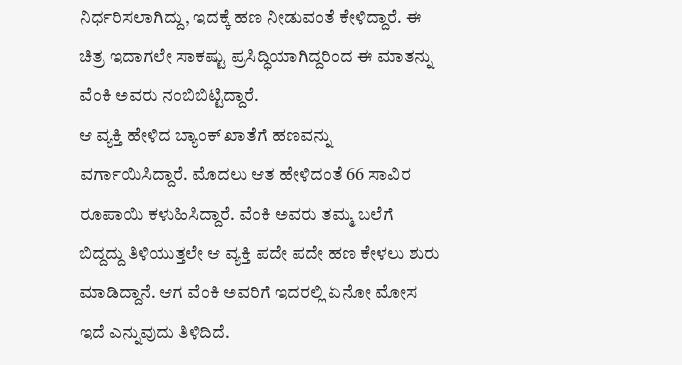ನಿರ್ಧರಿಸಲಾಗಿದ್ದು, ಇದಕ್ಕೆ ಹಣ ನೀಡುವಂತೆ ಕೇಳಿದ್ದಾರೆ. ಈ ಚಿತ್ರ ಇದಾಗಲೇ ಸಾಕಷ್ಟು ಪ್ರಸಿದ್ಧಿಯಾಗಿದ್ದರಿಂದ ಈ ಮಾತನ್ನು ವೆಂಕಿ ಅವರು ನಂಬಿಬಿಟ್ಟಿದ್ದಾರೆ.
ಆ ವ್ಯಕ್ತಿ ಹೇಳಿದ ಬ್ಯಾಂಕ್‌ ಖಾತೆಗೆ ಹಣವನ್ನು ವರ್ಗಾಯಿಸಿದ್ದಾರೆ. ಮೊದಲು ಆತ ಹೇಳಿದಂತೆ 66 ಸಾವಿರ ರೂಪಾಯಿ ಕಳುಹಿಸಿದ್ದಾರೆ. ವೆಂಕಿ ಅವರು ತಮ್ಮ ಬಲೆಗೆ ಬಿದ್ದದ್ದು ತಿಳಿಯುತ್ತಲೇ ಆ ವ್ಯಕ್ತಿ ಪದೇ ಪದೇ ಹಣ ಕೇಳಲು ಶುರು ಮಾಡಿದ್ದಾನೆ. ಆಗ ವೆಂಕಿ ಅವರಿಗೆ ಇದರಲ್ಲಿ ಏನೋ ಮೋಸ ಇದೆ ಎನ್ನುವುದು ತಿಳಿದಿದೆ.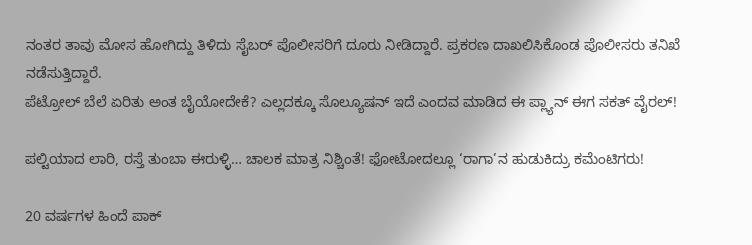ನಂತರ ತಾವು ಮೋಸ ಹೋಗಿದ್ದು ತಿಳಿದು ಸೈಬರ್ ಪೊಲೀಸರಿಗೆ ದೂರು ನೀಡಿದ್ದಾರೆ. ಪ್ರಕರಣ ದಾಖಲಿಸಿಕೊಂಡ ಪೊಲೀಸರು ತನಿಖೆ ನಡೆಸುತ್ತಿದ್ದಾರೆ.
ಪೆಟ್ರೋಲ್‌ ಬೆಲೆ ಏರಿತು ಅಂತ ಬೈಯೋದೇಕೆ? ಎಲ್ಲದಕ್ಕೂ ಸೊಲ್ಯೂಷನ್‌ ಇದೆ ಎಂದವ ಮಾಡಿದ ಈ ಪ್ಲ್ಯಾನ್‌ ಈಗ ಸಕತ್‌ ವೈರಲ್‌!

ಪಲ್ಟಿಯಾದ ಲಾರಿ, ರಸ್ತೆ ತುಂಬಾ ಈರುಳ್ಳಿ… ಚಾಲಕ ಮಾತ್ರ ನಿಶ್ಚಿಂತೆ! ಫೋಟೋದಲ್ಲೂ ‘ರಾಗಾ’ನ ಹುಡುಕಿದ್ರು ಕಮೆಂಟಿಗರು!

20 ವರ್ಷಗಳ ಹಿಂದೆ ಪಾಕ್‌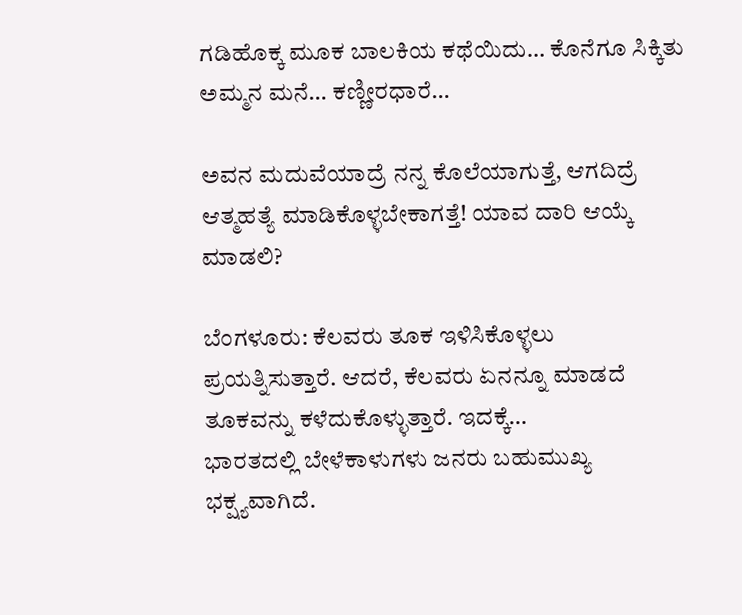ಗಡಿಹೊಕ್ಕ ಮೂಕ ಬಾಲಕಿಯ ಕಥೆಯಿದು… ಕೊನೆಗೂ ಸಿಕ್ಕಿತು ಅಮ್ಮನ ಮನೆ… ಕಣ್ಣೀರಧಾರೆ…

ಅವನ ಮದುವೆಯಾದ್ರೆ ನನ್ನ ಕೊಲೆಯಾಗುತ್ತೆ, ಆಗದಿದ್ರೆ ಆತ್ಮಹತ್ಯೆ ಮಾಡಿಕೊಳ್ಳಬೇಕಾಗತ್ತೆ! ಯಾವ ದಾರಿ ಆಯ್ಕೆ ಮಾಡಲಿ?

ಬೆಂಗಳೂರು: ಕೆಲವರು ತೂಕ ಇಳಿಸಿಕೊಳ್ಳಲು ಪ್ರಯತ್ನಿಸುತ್ತಾರೆ. ಆದರೆ, ಕೆಲವರು ಏನನ್ನೂ ಮಾಡದೆ ತೂಕವನ್ನು ಕಳೆದುಕೊಳ್ಳುತ್ತಾರೆ. ಇದಕ್ಕೆ…
ಭಾರತದಲ್ಲಿ ಬೇಳೆಕಾಳುಗಳು ಜನರು ಬಹುಮುಖ್ಯ ಭಕ್ಷ್ಯವಾಗಿದೆ.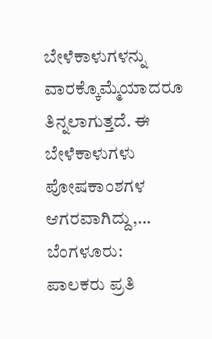ಬೇಳೆಕಾಳುಗಳನ್ನು ವಾರಕ್ಕೊಮ್ಮೆಯಾದರೂ ತಿನ್ನಲಾಗುತ್ತದೆ. ಈ ಬೇಳೆಕಾಳುಗಳು ಪೋಷಕಾಂಶಗಳ ಆಗರವಾಗಿದ್ದು,…
ಬೆಂಗಳೂರು:  ಪಾಲಕರು ಪ್ರತಿ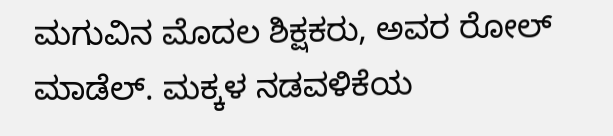ಮಗುವಿನ ಮೊದಲ ಶಿಕ್ಷಕರು, ಅವರ ರೋಲ್ ಮಾಡೆಲ್. ಮಕ್ಕಳ ನಡವಳಿಕೆಯ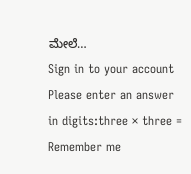ಮೇಲೆ…
Sign in to your account
Please enter an answer in digits:three × three =
Remember me